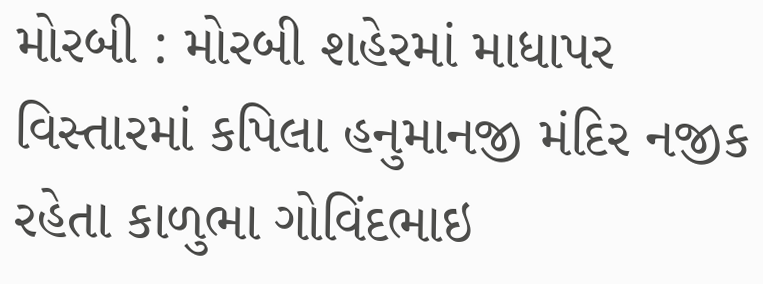મોરબી : મોરબી શહેરમાં માધાપર વિસ્તારમાં કપિલા હનુમાનજી મંદિર નજીક રહેતા કાળુભા ગોવિંદભાઇ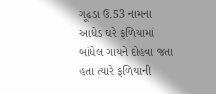ગૂઢડા ઉ.53 નામના આધેડ ઘરે ફળિયામાં બાંધેલ ગાયને દોહવા જતા હતા ત્યારે ફળિયાની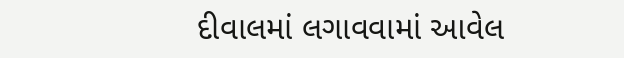દીવાલમાં લગાવવામાં આવેલ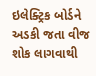ઇલેક્ટ્રિક બોર્ડને અડકી જતા વીજ શોક લાગવાથી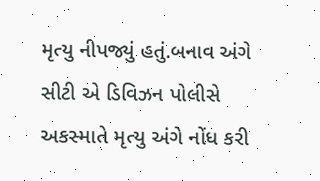મૃત્યુ નીપજ્યું હતું.બનાવ અંગે સીટી એ ડિવિઝન પોલીસે અકસ્માતે મૃત્યુ અંગે નોંધ કરી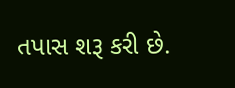તપાસ શરૂ કરી છે.